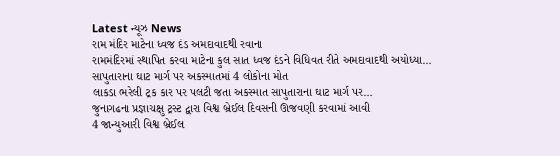Latest ન્યૂઝ News
રામ મંદિર માટેના ધ્વજ દંડ અમદાવાદથી રવાના
રામમંદિરમાં સ્થાપિત કરવા માટેના કુલ સાત ધ્વજ દંડને વિધિવત રીતે અમદાવાદથી અયોધ્યા…
સાપુતારાના ઘાટ માર્ગ પર અકસ્માતમાં 4 લોકોના મોત
લાકડા ભરેલી ટ્રક કાર પર પલટી જતા અકસ્માત સાપુતારાના ઘાટ માર્ગ પર…
જુનાગઢના પ્રજ્ઞાચક્ષુ ટ્રસ્ટ દ્વારા વિશ્વ બ્રેઈલ દિવસની ઊજવણી કરવામાં આવી
4 જાન્યુઆરી વિશ્વ બ્રેઈલ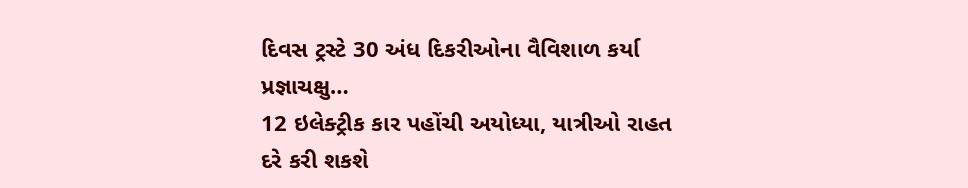દિવસ ટ્રસ્ટે 30 અંધ દિકરીઓના વૈવિશાળ કર્યા પ્રજ્ઞાચક્ષુ…
12 ઇલેક્ટ્રીક કાર પહોંચી અયોધ્યા, યાત્રીઓ રાહત દરે કરી શકશે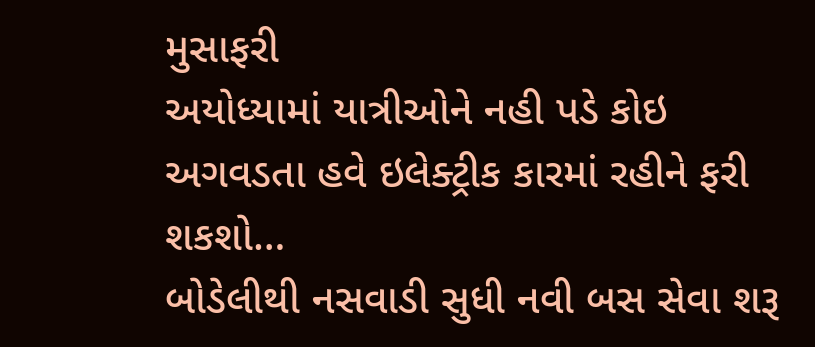મુસાફરી
અયોધ્યામાં યાત્રીઓને નહી પડે કોઇ અગવડતા હવે ઇલેક્ટ્રીક કારમાં રહીને ફરી શકશો…
બોડેલીથી નસવાડી સુધી નવી બસ સેવા શરૂ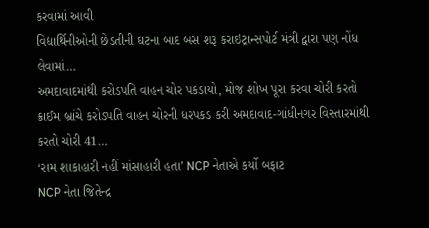કરવામાં આવી
વિદ્યાર્થિનીઓની છેડતીની ઘટના બાદ બસ શરૂ કરાઇટ્રાન્સપોર્ટ મંત્રી દ્વારા પણ નોંધ લેવામાં…
અમદાવાદમાંથી કરોડપતિ વાહન ચોર પકડાયો, મોજ શોખ પૂરા કરવા ચોરી કરતો
ક્રાઈમ બ્રાંચે કરોડપતિ વાહન ચોરની ધરપકડ કરી અમદાવાદ-ગાંધીનગર વિસ્તારમાંથી કરતો ચોરી 41…
‘રામ શાકાહારી નહીં માંસાહારી હતા’ NCP નેતાએ કર્યો બફાટ
NCP નેતા જિતેન્દ્ર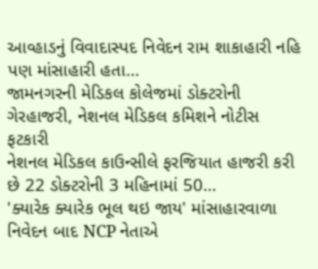આવ્હાડનું વિવાદાસ્પદ નિવેદન રામ શાકાહારી નહિ પણ માંસાહારી હતા…
જામનગરની મેડિકલ કોલેજમાં ડોક્ટરોની ગેરહાજરી, નેશનલ મેડિકલ કમિશને નોટીસ ફટકારી
નેશનલ મેડિકલ કાઉન્સીલે ફરજિયાત હાજરી કરી છે 22 ડોક્ટરોની 3 મહિનામાં 50…
'ક્યારેક ક્યારેક ભૂલ થઇ જાય' માંસાહારવાળા નિવેદન બાદ NCP નેતાએ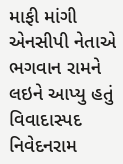માફી માંગી
એનસીપી નેતાએ ભગવાન રામને લઇને આપ્યુ હતું વિવાદાસ્પદ નિવેદનરામ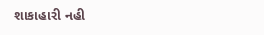શાકાહારી નહી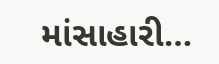માંસાહારી…